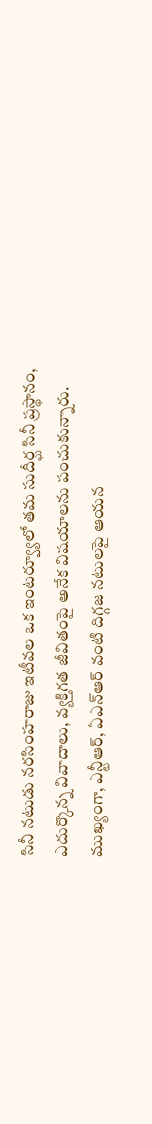సినీ నటుడు నరసింహరాజు ఇటీవల ఒక ఇంటర్వ్యూలో తమ సుదీర్ఘ సినీ ప్రస్థానం, ఎదుర్కొన్న వివాదాలు, వ్యక్తిగత జీవితంపై అనేక విషయాలను పంచుకున్నారు. ముఖ్యంగా, ఎన్టీఆర్, ఏఎన్ఆర్ వంటి దిగ్గజ నటులపై ఆయన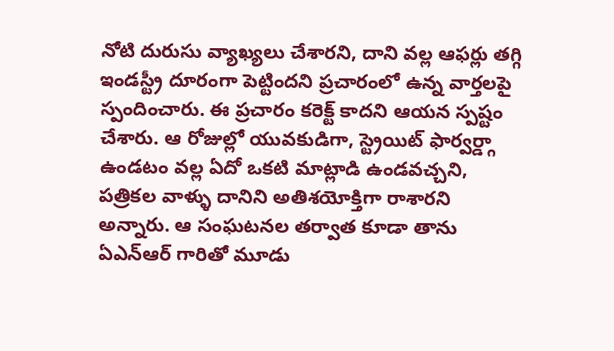నోటి దురుసు వ్యాఖ్యలు చేశారని, దాని వల్ల ఆఫర్లు తగ్గి ఇండస్ట్రీ దూరంగా పెట్టిందని ప్రచారంలో ఉన్న వార్తలపై స్పందించారు. ఈ ప్రచారం కరెక్ట్ కాదని ఆయన స్పష్టం చేశారు. ఆ రోజుల్లో యువకుడిగా, స్ట్రెయిట్ ఫార్వర్డ్గా ఉండటం వల్ల ఏదో ఒకటి మాట్లాడి ఉండవచ్చని, పత్రికల వాళ్ళు దానిని అతిశయోక్తిగా రాశారని అన్నారు. ఆ సంఘటనల తర్వాత కూడా తాను ఏఎన్ఆర్ గారితో మూడు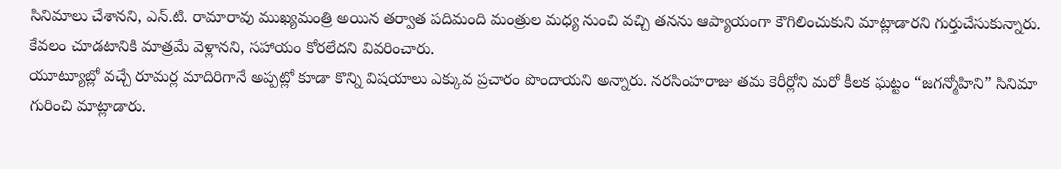సినిమాలు చేశానని, ఎన్.టి. రామారావు ముఖ్యమంత్రి అయిన తర్వాత పదిమంది మంత్రుల మధ్య నుంచి వచ్చి తనను ఆప్యాయంగా కౌగిలించుకుని మాట్లాడారని గుర్తుచేసుకున్నారు. కేవలం చూడటానికి మాత్రమే వెళ్లానని, సహాయం కోరలేదని వివరించారు.
యూట్యూబ్లో వచ్చే రూమర్ల మాదిరిగానే అప్పట్లో కూడా కొన్ని విషయాలు ఎక్కువ ప్రచారం పొందాయని అన్నారు. నరసింహరాజు తమ కెరీర్లోని మరో కీలక ఘట్టం “జగన్మోహిని” సినిమా గురించి మాట్లాడారు.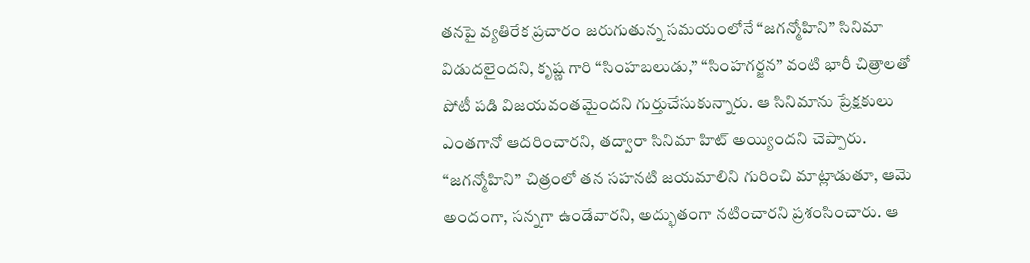తనపై వ్యతిరేక ప్రచారం జరుగుతున్న సమయంలోనే “జగన్మోహిని” సినిమా విడుదలైందని, కృష్ణ గారి “సింహబలుడు,” “సింహగర్జన” వంటి భారీ చిత్రాలతో పోటీ పడి విజయవంతమైందని గుర్తుచేసుకున్నారు. ఆ సినిమాను ప్రేక్షకులు ఎంతగానో ఆదరించారని, తద్వారా సినిమా హిట్ అయ్యిందని చెప్పారు. “జగన్మోహిని” చిత్రంలో తన సహనటి జయమాలిని గురించి మాట్లాడుతూ, ఆమె అందంగా, సన్నగా ఉండేవారని, అద్భుతంగా నటించారని ప్రశంసించారు. ఆ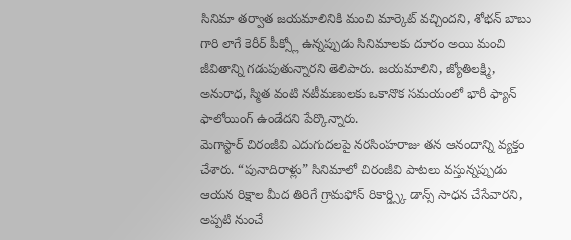సినిమా తర్వాత జయమాలినికి మంచి మార్కెట్ వచ్చిందని, శోభన్ బాబు గారి లాగే కెరీర్ పీక్స్లో ఉన్నప్పుడు సినిమాలకు దూరం అయి మంచి జీవితాన్ని గడుపుతున్నారని తెలిపారు. జయమాలిని, జ్యోతిలక్ష్మి, అనురాధ, స్మిత వంటి నటీమణులకు ఒకానొక సమయంలో భారీ ఫ్యాన్ ఫాలోయింగ్ ఉండేదని పేర్కొన్నారు.
మెగాస్టార్ చిరంజీవి ఎదుగుదలపై నరసింహరాజు తన ఆనందాన్ని వ్యక్తం చేశారు. “పునాదిరాళ్లు” సినిమాలో చిరంజీవి పాటలు వస్తున్నప్పుడు ఆయన రిక్షాల మీద తిరిగే గ్రామఫోన్ రికార్డ్స్కి డాన్స్ సాధన చేసేవారని, అప్పటి నుంచే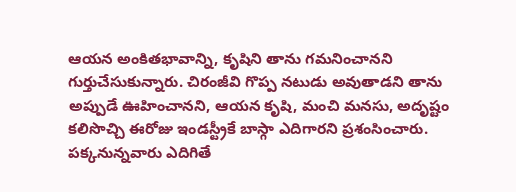ఆయన అంకితభావాన్ని, కృషిని తాను గమనించానని గుర్తుచేసుకున్నారు. చిరంజీవి గొప్ప నటుడు అవుతాడని తాను అప్పుడే ఊహించానని, ఆయన కృషి, మంచి మనసు, అదృష్టం కలిసొచ్చి ఈరోజు ఇండస్ట్రీకే బాస్గా ఎదిగారని ప్రశంసించారు. పక్కనున్నవారు ఎదిగితే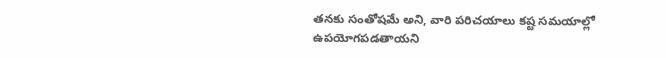తనకు సంతోషమే అని, వారి పరిచయాలు కష్ట సమయాల్లో ఉపయోగపడతాయని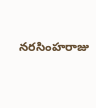నరసింహరాజు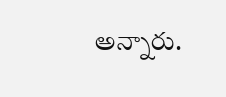అన్నారు.